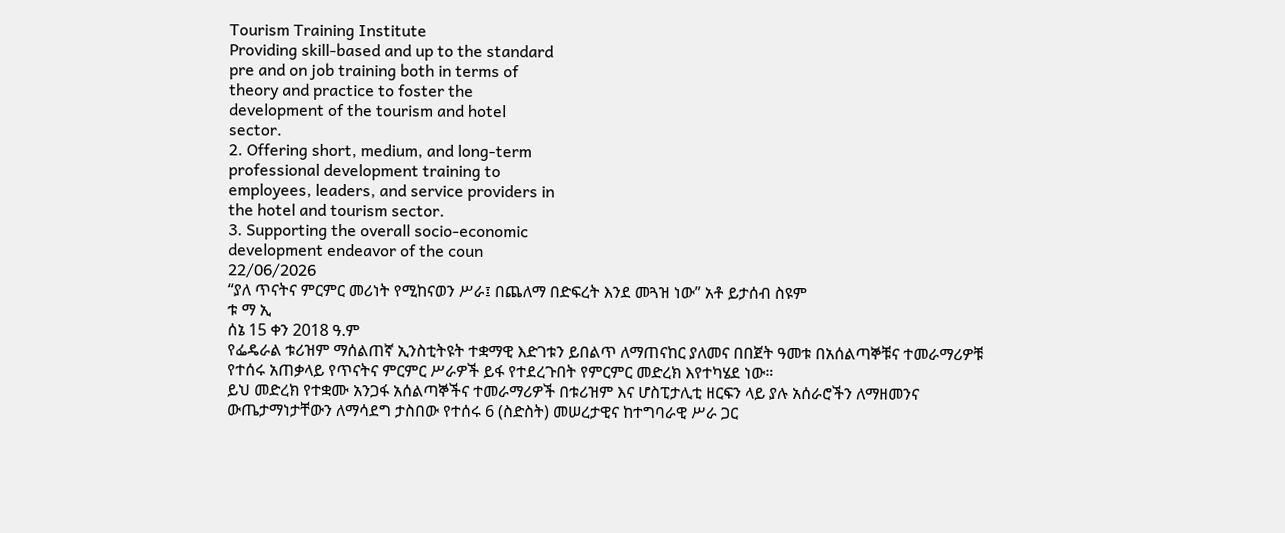Tourism Training Institute
Providing skill-based and up to the standard
pre and on job training both in terms of
theory and practice to foster the
development of the tourism and hotel
sector.
2. Offering short, medium, and long-term
professional development training to
employees, leaders, and service providers in
the hotel and tourism sector.
3. Supporting the overall socio-economic
development endeavor of the coun
22/06/2026
“ያለ ጥናትና ምርምር መሪነት የሚከናወን ሥራ፤ በጨለማ በድፍረት እንደ መጓዝ ነው” አቶ ይታሰብ ስዩም
ቱ ማ ኢ
ሰኔ 15 ቀን 2018 ዓ.ም
የፌዴራል ቱሪዝም ማሰልጠኛ ኢንስቲትዩት ተቋማዊ እድገቱን ይበልጥ ለማጠናከር ያለመና በበጀት ዓመቱ በአሰልጣኞቹና ተመራማሪዎቹ የተሰሩ አጠቃላይ የጥናትና ምርምር ሥራዎች ይፋ የተደረጉበት የምርምር መድረክ እየተካሄደ ነው።
ይህ መድረክ የተቋሙ አንጋፋ አሰልጣኞችና ተመራማሪዎች በቱሪዝም እና ሆስፒታሊቲ ዘርፍን ላይ ያሉ አሰራሮችን ለማዘመንና ውጤታማነታቸውን ለማሳደግ ታስበው የተሰሩ 6 (ስድስት) መሠረታዊና ከተግባራዊ ሥራ ጋር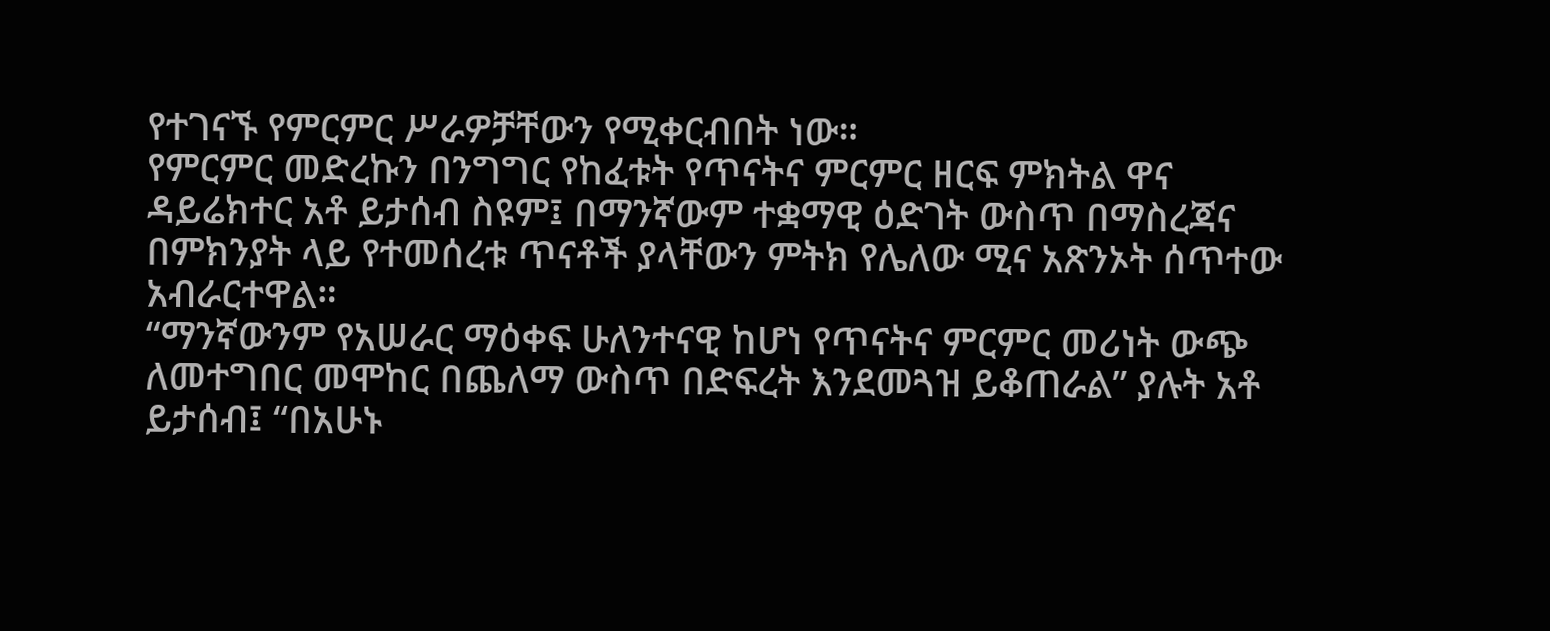የተገናኙ የምርምር ሥራዎቻቸውን የሚቀርብበት ነው።
የምርምር መድረኩን በንግግር የከፈቱት የጥናትና ምርምር ዘርፍ ምክትል ዋና ዳይሬክተር አቶ ይታሰብ ስዩም፤ በማንኛውም ተቋማዊ ዕድገት ውስጥ በማስረጃና በምክንያት ላይ የተመሰረቱ ጥናቶች ያላቸውን ምትክ የሌለው ሚና አጽንኦት ሰጥተው አብራርተዋል።
“ማንኛውንም የአሠራር ማዕቀፍ ሁለንተናዊ ከሆነ የጥናትና ምርምር መሪነት ውጭ ለመተግበር መሞከር በጨለማ ውስጥ በድፍረት እንደመጓዝ ይቆጠራል” ያሉት አቶ ይታሰብ፤ “በአሁኑ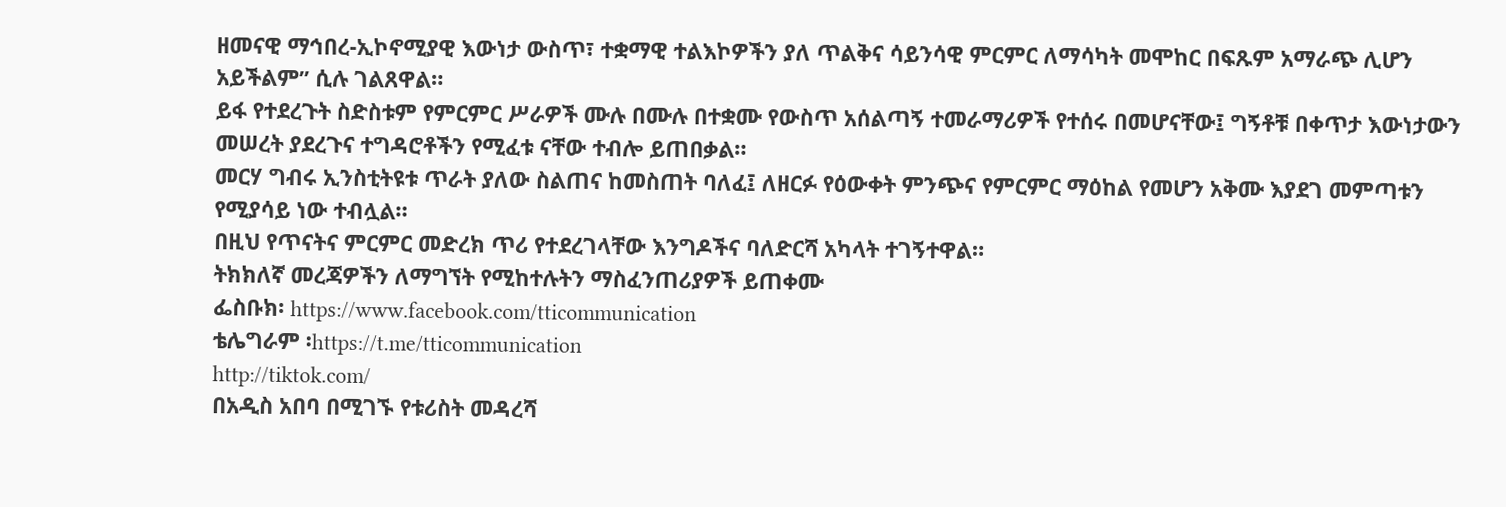ዘመናዊ ማኅበረ-ኢኮኖሚያዊ እውነታ ውስጥ፣ ተቋማዊ ተልእኮዎችን ያለ ጥልቅና ሳይንሳዊ ምርምር ለማሳካት መሞከር በፍጹም አማራጭ ሊሆን አይችልም” ሲሉ ገልጸዋል።
ይፋ የተደረጉት ስድስቱም የምርምር ሥራዎች ሙሉ በሙሉ በተቋሙ የውስጥ አሰልጣኝ ተመራማሪዎች የተሰሩ በመሆናቸው፤ ግኝቶቹ በቀጥታ እውነታውን መሠረት ያደረጉና ተግዳሮቶችን የሚፈቱ ናቸው ተብሎ ይጠበቃል።
መርሃ ግብሩ ኢንስቲትዩቱ ጥራት ያለው ስልጠና ከመስጠት ባለፈ፤ ለዘርፉ የዕውቀት ምንጭና የምርምር ማዕከል የመሆን አቅሙ እያደገ መምጣቱን የሚያሳይ ነው ተብሏል።
በዚህ የጥናትና ምርምር መድረክ ጥሪ የተደረገላቸው እንግዶችና ባለድርሻ አካላት ተገኝተዋል።
ትክክለኛ መረጃዎችን ለማግኘት የሚከተሉትን ማስፈንጠሪያዎች ይጠቀሙ
ፌስቡክ፡ https://www.facebook.com/tticommunication
ቴሌግራም ፡https://t.me/tticommunication
http://tiktok.com/
በአዲስ አበባ በሚገኙ የቱሪስት መዳረሻ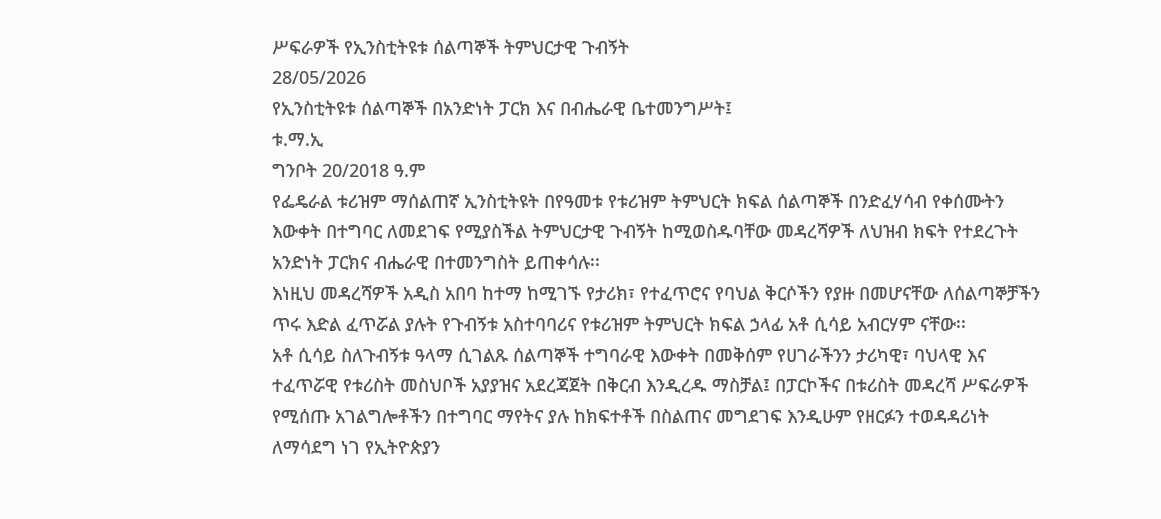ሥፍራዎች የኢንስቲትዩቱ ሰልጣኞች ትምህርታዊ ጉብኝት
28/05/2026
የኢንስቲትዩቱ ሰልጣኞች በአንድነት ፓርክ እና በብሔራዊ ቤተመንግሥት፤
ቱ.ማ.ኢ
ግንቦት 20/2018 ዓ.ም
የፌዴራል ቱሪዝም ማሰልጠኛ ኢንስቲትዩት በየዓመቱ የቱሪዝም ትምህርት ክፍል ሰልጣኞች በንድፈሃሳብ የቀሰሙትን እውቀት በተግባር ለመደገፍ የሚያስችል ትምህርታዊ ጉብኝት ከሚወስዱባቸው መዳረሻዎች ለህዝብ ክፍት የተደረጉት አንድነት ፓርክና ብሔራዊ በተመንግስት ይጠቀሳሉ፡፡
እነዚህ መዳረሻዎች አዲስ አበባ ከተማ ከሚገኙ የታሪክ፣ የተፈጥሮና የባህል ቅርሶችን የያዙ በመሆናቸው ለሰልጣኞቻችን ጥሩ እድል ፈጥሯል ያሉት የጉብኝቱ አስተባባሪና የቱሪዝም ትምህርት ክፍል ኃላፊ አቶ ሲሳይ አብርሃም ናቸው፡፡
አቶ ሲሳይ ስለጉብኝቱ ዓላማ ሲገልጹ ሰልጣኞች ተግባራዊ እውቀት በመቅሰም የሀገራችንን ታሪካዊ፣ ባህላዊ እና ተፈጥሯዊ የቱሪስት መስህቦች አያያዝና አደረጃጀት በቅርብ እንዲረዱ ማስቻል፤ በፓርኮችና በቱሪስት መዳረሻ ሥፍራዎች የሚሰጡ አገልግሎቶችን በተግባር ማየትና ያሉ ከክፍተቶች በስልጠና መግደገፍ እንዲሁም የዘርፉን ተወዳዳሪነት ለማሳደግ ነገ የኢትዮጵያን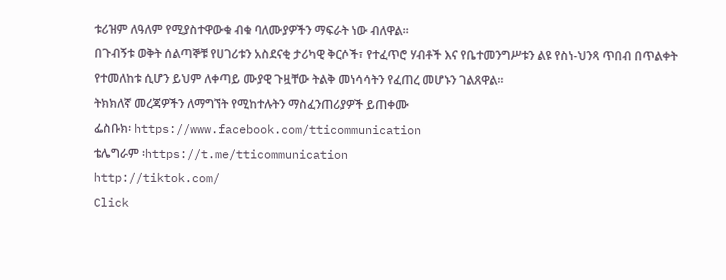ቱሪዝም ለዓለም የሚያስተዋውቁ ብቁ ባለሙያዎችን ማፍራት ነው ብለዋል፡፡
በጉብኝቱ ወቅት ሰልጣኞቹ የሀገሪቱን አስደናቂ ታሪካዊ ቅርሶች፣ የተፈጥሮ ሃብቶች እና የቤተመንግሥቱን ልዩ የስነ-ህንጻ ጥበብ በጥልቀት የተመለከቱ ሲሆን ይህም ለቀጣይ ሙያዊ ጉዟቸው ትልቅ መነሳሳትን የፈጠረ መሆኑን ገልጸዋል።
ትክክለኛ መረጃዎችን ለማግኘት የሚከተሉትን ማስፈንጠሪያዎች ይጠቀሙ
ፌስቡክ፡ https://www.facebook.com/tticommunication
ቴሌግራም ፡https://t.me/tticommunication
http://tiktok.com/
Click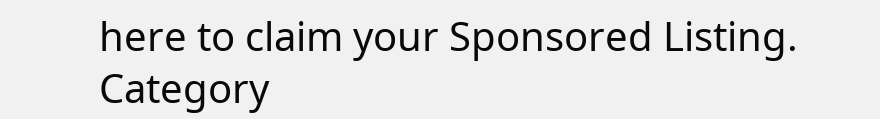here to claim your Sponsored Listing.
Category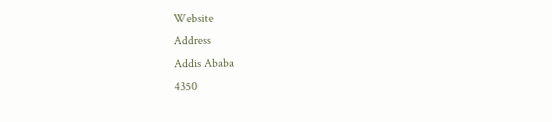Website
Address
Addis Ababa
4350